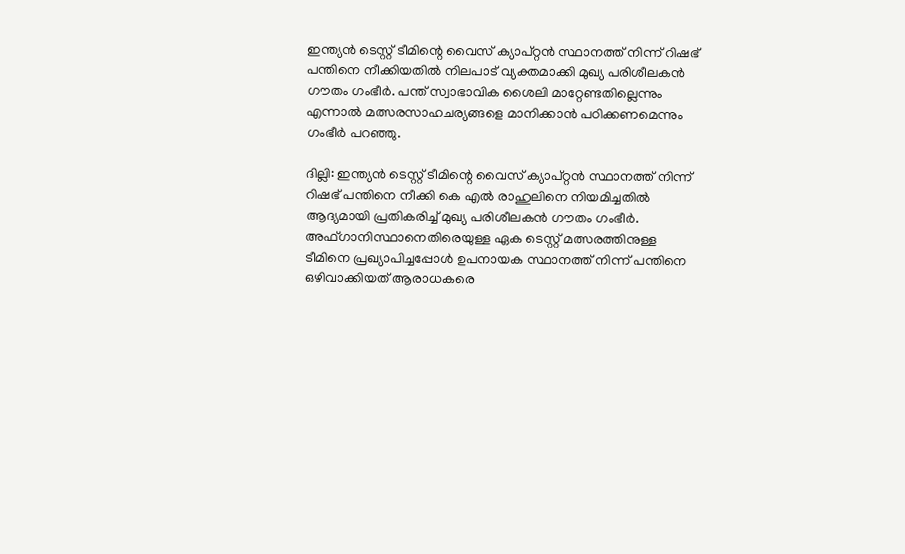ഇന്ത്യൻ ടെസ്റ്റ് ടീമിന്റെ വൈസ് ക്യാപ്റ്റൻ സ്ഥാനത്ത് നിന്ന് റിഷഭ് പന്തിനെ നീക്കിയതിൽ നിലപാട് വ്യക്തമാക്കി മുഖ്യ പരിശീലകൻ ഗൗതം ഗംഭീർ. പന്ത് സ്വാഭാവിക ശൈലി മാറ്റേണ്ടതില്ലെന്നും എന്നാൽ മത്സരസാഹചര്യങ്ങളെ മാനിക്കാൻ പഠിക്കണമെന്നും ഗംഭീർ പറഞ്ഞു.

ദില്ലി: ഇന്ത്യന്‍ ടെസ്റ്റ് ടീമിന്റെ വൈസ് ക്യാപ്റ്റന്‍ സ്ഥാനത്ത് നിന്ന് റിഷഭ് പന്തിനെ നീക്കി കെ എല്‍ രാഹുലിനെ നിയമിച്ചതില്‍ ആദ്യമായി പ്രതികരിച്ച് മുഖ്യ പരിശീലകന്‍ ഗൗതം ഗംഭീര്‍. അഫ്ഗാനിസ്ഥാനെതിരെയുള്ള ഏക ടെസ്റ്റ് മത്സരത്തിനുള്ള ടീമിനെ പ്രഖ്യാപിച്ചപ്പോള്‍ ഉപനായക സ്ഥാനത്ത് നിന്ന് പന്തിനെ ഒഴിവാക്കിയത് ആരാധകരെ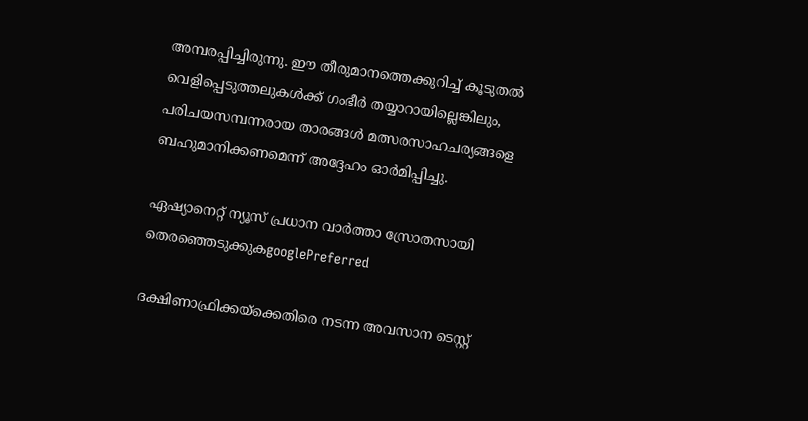അമ്പരപ്പിച്ചിരുന്നു. ഈ തീരുമാനത്തെക്കുറിച്ച് കൂടുതല്‍ വെളിപ്പെടുത്തലുകള്‍ക്ക് ഗംഭീര്‍ തയ്യാറായില്ലെങ്കിലും, പരിചയസമ്പന്നരായ താരങ്ങള്‍ മത്സരസാഹചര്യങ്ങളെ ബഹുമാനിക്കണമെന്ന് അദ്ദേഹം ഓര്‍മിപ്പിച്ചു.

ഏഷ്യാനെറ്റ് ന്യൂസ് പ്രധാന വാർത്താ സ്രോതസായി തെരഞ്ഞെടുക്കുകgooglePreferred

ദക്ഷിണാഫ്രിക്കയ്ക്കെതിരെ നടന്ന അവസാന ടെസ്റ്റ്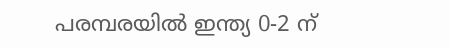പരമ്പരയില്‍ ഇന്ത്യ 0-2 ന്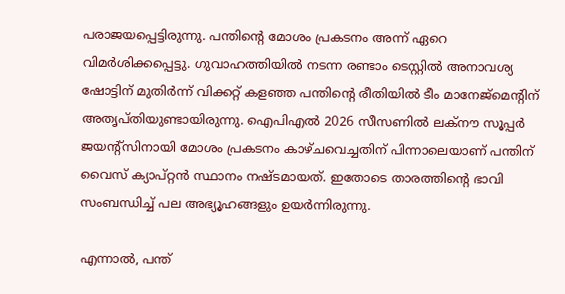പരാജയപ്പെട്ടിരുന്നു. പന്തിന്റെ മോശം പ്രകടനം അന്ന് ഏറെ വിമര്‍ശിക്കപ്പെട്ടു. ഗുവാഹത്തിയില്‍ നടന്ന രണ്ടാം ടെസ്റ്റില്‍ അനാവശ്യ ഷോട്ടിന് മുതിര്‍ന്ന് വിക്കറ്റ് കളഞ്ഞ പന്തിന്റെ രീതിയില്‍ ടീം മാനേജ്മെന്റിന് അതൃപ്തിയുണ്ടായിരുന്നു. ഐപിഎല്‍ 2026 സീസണില്‍ ലക്‌നൗ സൂപ്പര്‍ ജയന്റ്സിനായി മോശം പ്രകടനം കാഴ്ചവെച്ചതിന് പിന്നാലെയാണ് പന്തിന് വൈസ് ക്യാപ്റ്റന്‍ സ്ഥാനം നഷ്ടമായത്. ഇതോടെ താരത്തിന്റെ ഭാവി സംബന്ധിച്ച് പല അഭ്യൂഹങ്ങളും ഉയര്‍ന്നിരുന്നു.

എന്നാല്‍, പന്ത്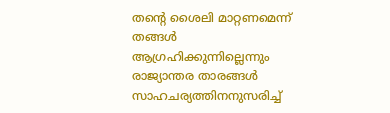തന്റെ ശൈലി മാറ്റണമെന്ന് തങ്ങള്‍ ആഗ്രഹിക്കുന്നില്ലെന്നും രാജ്യാന്തര താരങ്ങള്‍ സാഹചര്യത്തിനനുസരിച്ച്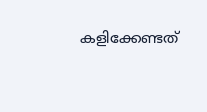കളിക്കേണ്ടത്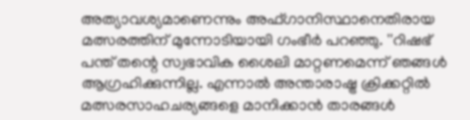അത്യാവശ്യമാണെന്നും അഫ്ഗാനിസ്ഥാനെതിരായ മത്സരത്തിന് മുന്നോടിയായി ഗംഭീര്‍ പറഞ്ഞു. ''റിഷഭ് പന്ത് തന്റെ സ്വഭാവിക ശൈലി മാറ്റണമെന്ന് ഞങ്ങള്‍ ആഗ്രഹിക്കുന്നില്ല. എന്നാല്‍ അന്താരാഷ്ട്ര ക്രിക്കറ്റില്‍ മത്സരസാഹചര്യങ്ങളെ മാനിക്കാന്‍ താരങ്ങള്‍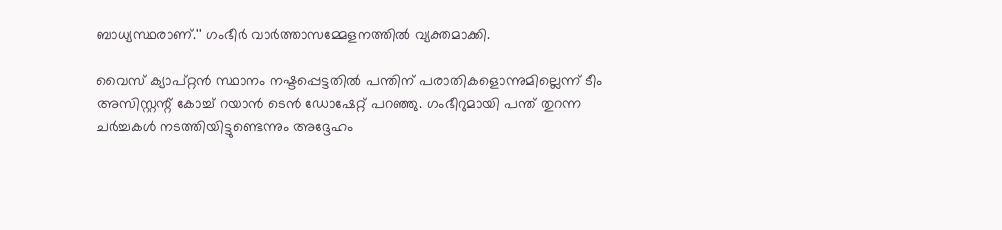ബാധ്യസ്ഥരാണ്.'' ഗംഭീര്‍ വാര്‍ത്താസമ്മേളനത്തില്‍ വ്യക്തമാക്കി.

വൈസ് ക്യാപ്റ്റന്‍ സ്ഥാനം നഷ്ടപ്പെട്ടതില്‍ പന്തിന് പരാതികളൊന്നുമില്ലെന്ന് ടീം അസിസ്റ്റന്റ് കോച്ച് റയാന്‍ ടെന്‍ ഡോഷേറ്റ് പറഞ്ഞു. ഗംഭീറുമായി പന്ത് തുറന്ന ചര്‍ച്ചകള്‍ നടത്തിയിട്ടുണ്ടെന്നും അദ്ദേഹം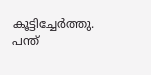കൂട്ടിച്ചേര്‍ത്തു. പന്ത്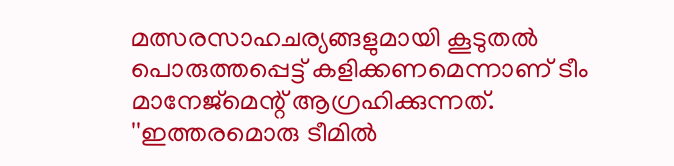മത്സരസാഹചര്യങ്ങളുമായി കൂടുതല്‍ പൊരുത്തപ്പെട്ട് കളിക്കണമെന്നാണ് ടീം മാനേജ്മെന്റ് ആഗ്രഹിക്കുന്നത്. ''ഇത്തരമൊരു ടീമില്‍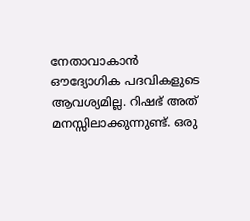നേതാവാകാന്‍ ഔദ്യോഗിക പദവികളുടെ ആവശ്യമില്ല. റിഷഭ് അത് മനസ്സിലാക്കുന്നുണ്ട്. ഒരു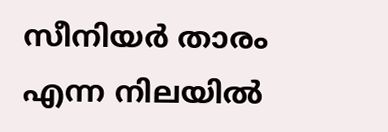സീനിയര്‍ താരം എന്ന നിലയില്‍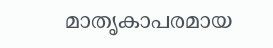മാതൃകാപരമായ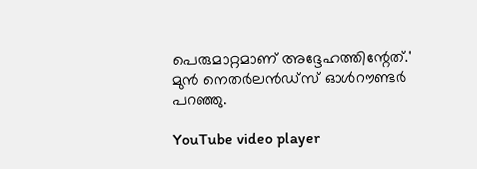പെരുമാറ്റമാണ് അദ്ദേഹത്തിന്റേത്.' മുന്‍ നെതര്‍ലന്‍ഡ്‌സ് ഓള്‍റൗണ്ടര്‍ പറഞ്ഞു.

YouTube video player